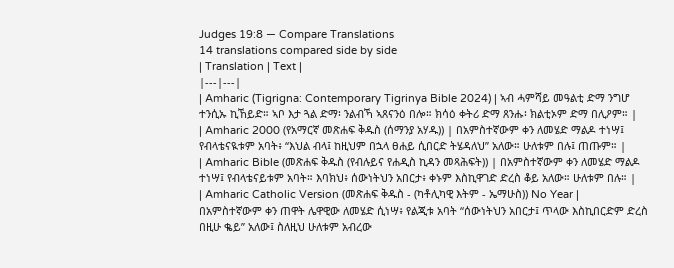Judges 19:8 — Compare Translations
14 translations compared side by side
| Translation | Text |
|---|---|
| Amharic (Tigrigna: Contemporary Tigrinya Bible 2024) | ኣብ ሓምሻይ መዓልቲ ድማ ንግሆ ተንሲኡ ኪኸይድ። ኣቦ እታ ጓል ድማ፡ ንልብኻ ኣጸናንዕ በሎ። ክሳዕ ቀትሪ ድማ ጸንሑ፡ ክልቲኦም ድማ በሊዖም። |
| Amharic 2000 (የአማርኛ መጽሐፍ ቅዱስ (ሰማንያ አሃዱ)) | በአምስተኛውም ቀን ለመሄድ ማልዶ ተነሣ፤ የብላቴናዪቱም አባት፥ “እህል ብላ፤ ከዚህም በኋላ ፀሐይ ሲበርድ ትሄዳለህ” አለው። ሁለቱም በሉ፤ ጠጡም። |
| Amharic Bible (መጽሐፍ ቅዱስ (የብሉይና የሐዲስ ኪዳን መጻሕፍት)) | በአምስተኛውም ቀን ለመሄድ ማልዶ ተነሣ፤ የብላቴናይቱም አባት። እባክህ፥ ሰውነትህን አበርታ፥ ቀኑም እስኪዋገድ ድረስ ቆይ አለው። ሁለቱም በሉ። |
| Amharic Catholic Version (መጽሐፍ ቅዱስ - (ካቶሊካዊ እትም - ኤማሁስ)) No Year | በአምስተኛውም ቀን ጠዋት ሌዋዊው ለመሄድ ሲነሣ፥ የልጂቱ አባት “ሰውነትህን አበርታ፤ ጥላው እስኪበርድም ድረስ በዚሁ ቈይ” አለው፤ ስለዚህ ሁለቱም አብረው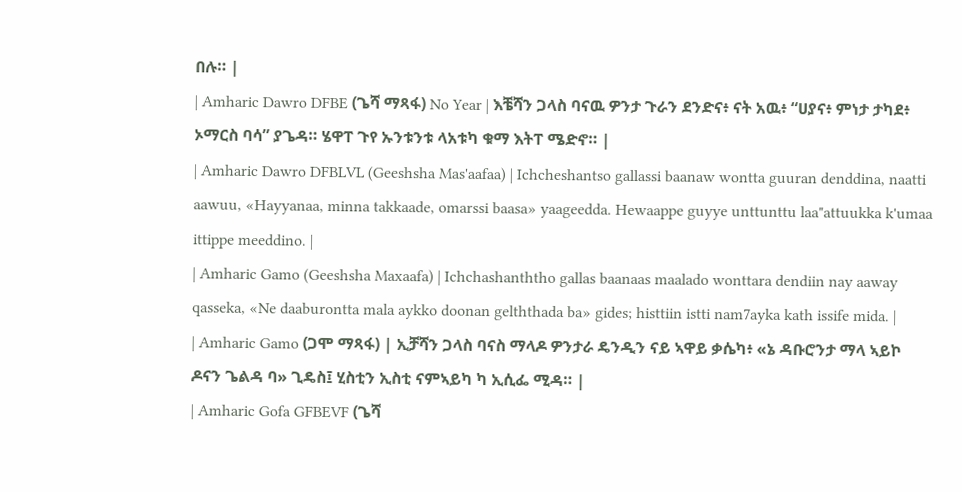በሉ። |
| Amharic Dawro DFBE (ጌሻ ማጻፋ) No Year | እቼሻን ጋላስ ባናዉ ዎንታ ጉራን ደንድና፥ ናት አዉ፥ “ሀያና፥ ምነታ ታካደ፥ ኦማርስ ባሳ” ያጌዳ። ሄዋፐ ጉየ ኡንቱንቱ ላአቱካ ቁማ እትፐ ሜድኖ። |
| Amharic Dawro DFBLVL (Geeshsha Mas'aafaa) | Ichcheshantso gallassi baanaw wontta guuran denddina, naatti aawuu, «Hayyanaa, minna takkaade, omarssi baasa» yaageedda. Hewaappe guyye unttunttu laa"attuukka k'umaa ittippe meeddino. |
| Amharic Gamo (Geeshsha Maxaafa) | Ichchashanththo gallas baanaas maalado wonttara dendiin nay aaway qasseka, «Ne daaburontta mala aykko doonan gelththada ba» gides; histtiin istti nam7ayka kath issife mida. |
| Amharic Gamo (ጋሞ ማጻፋ) | ኢቻሻን ጋላስ ባናስ ማላዶ ዎንታራ ዴንዲን ናይ ኣዋይ ቃሴካ፥ «ኔ ዳቡሮንታ ማላ ኣይኮ ዶናን ጌልዳ ባ» ጊዴስ፤ ሂስቲን ኢስቲ ናምኣይካ ካ ኢሲፌ ሚዳ። |
| Amharic Gofa GFBEVF (ጌሻ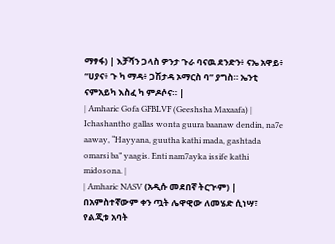ማፃፋ) | እቻሻን ጋላስ ዎንታ ጉራ ባናዉ ደንድን፥ ናኤ አዋይ፥ “ሀያና፥ ጉ ካ ማዳ፥ ጋሽታዳ ኦማርስ ባ” ያግስ። ኤንቲ ናምአይካ እስፈ ካ ምዶሶና። |
| Amharic Gofa GFBLVF (Geeshsha Maxaafa) | Ichashantho gallas wonta guura baanaw dendin, na7e aaway, “Hayyana, guutha kathi mada, gashtada omarsi ba” yaagis. Enti nam7ayka issife kathi midosona. |
| Amharic NASV (አዲሱ መደበኛ ትርጒም) | በአምስተኛውም ቀን ጧት ሌዋዊው ለመሄድ ሲነሣ፣ የልጂቱ አባት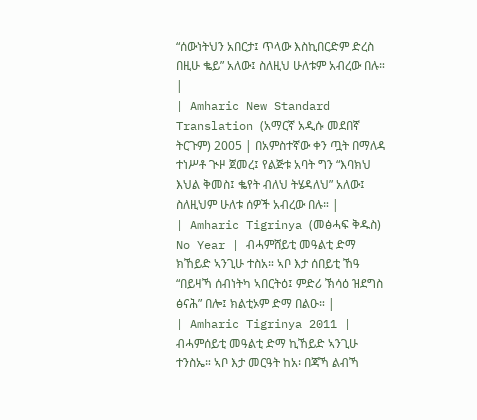“ሰውነትህን አበርታ፤ ጥላው እስኪበርድም ድረስ በዚሁ ቈይ” አለው፤ ስለዚህ ሁለቱም አብረው በሉ። |
| Amharic New Standard Translation (አማርኛ አዲሱ መደበኛ ትርጉም) 2005 | በአምስተኛው ቀን ጧት በማለዳ ተነሥቶ ጒዞ ጀመረ፤ የልጅቱ አባት ግን “እባክህ እህል ቅመስ፤ ቈየት ብለህ ትሄዳለህ” አለው፤ ስለዚህም ሁለቱ ሰዎች አብረው በሉ። |
| Amharic Tigrinya (መፅሓፍ ቅዱስ) No Year | ብሓምሸይቲ መዓልቲ ድማ ክኸይድ ኣንጊሁ ተስአ። ኣቦ እታ ሰበይቲ ኸዓ “በይዛኻ ሰብነትካ ኣበርትዕ፤ ምድሪ ኽሳዕ ዝደግስ ፅናሕ” በሎ፤ ክልቲኦም ድማ በልዑ። |
| Amharic Tigrinya 2011 | ብሓምሰይቲ መዓልቲ ድማ ኪኸይድ ኣንጊሁ ተንስኤ። ኣቦ እታ መርዓት ከአ፡ በጃኻ ልብኻ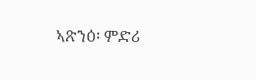ኣጽንዕ፡ ምድሪ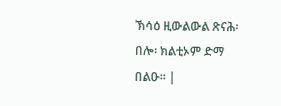ኽሳዕ ዚውልውል ጽናሕ፡ በሎ፡ ክልቲኦም ድማ በልዑ። |